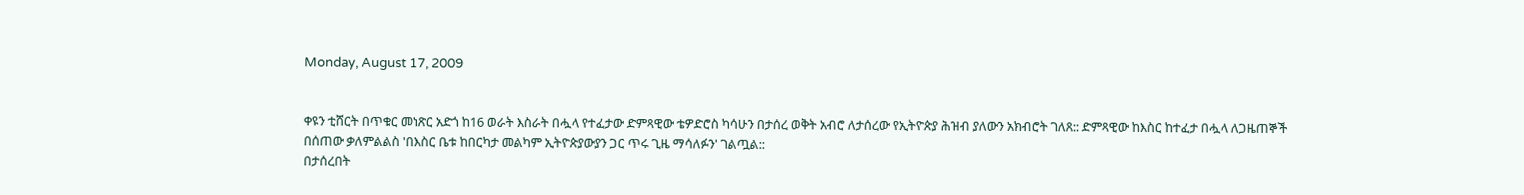Monday, August 17, 2009


ቀዩን ቲሸርት በጥቁር መነጽር አድጎ ከ16 ወራት እስራት በሗላ የተፈታው ድምጻዊው ቴዎድሮስ ካሳሁን በታሰረ ወቅት አብሮ ለታሰረው የኢትዮጵያ ሕዝብ ያለውን አክብሮት ገለጸ:: ድምጻዊው ከእስር ከተፈታ በሗላ ለጋዜጠኞች በሰጠው ቃለምልልስ 'በእስር ቤቱ ከበርካታ መልካም ኢትዮጵያውያን ጋር ጥሩ ጊዜ ማሳለፉን' ገልጧል::
በታሰረበት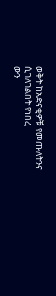ወቅት ከአድናቂዎቹ የመጡለትንና ሲገለገልበት የነበረ
ውን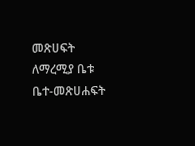መጽሀፍት ለማረሚያ ቤቱ ቤተ-መጽሀሐፍት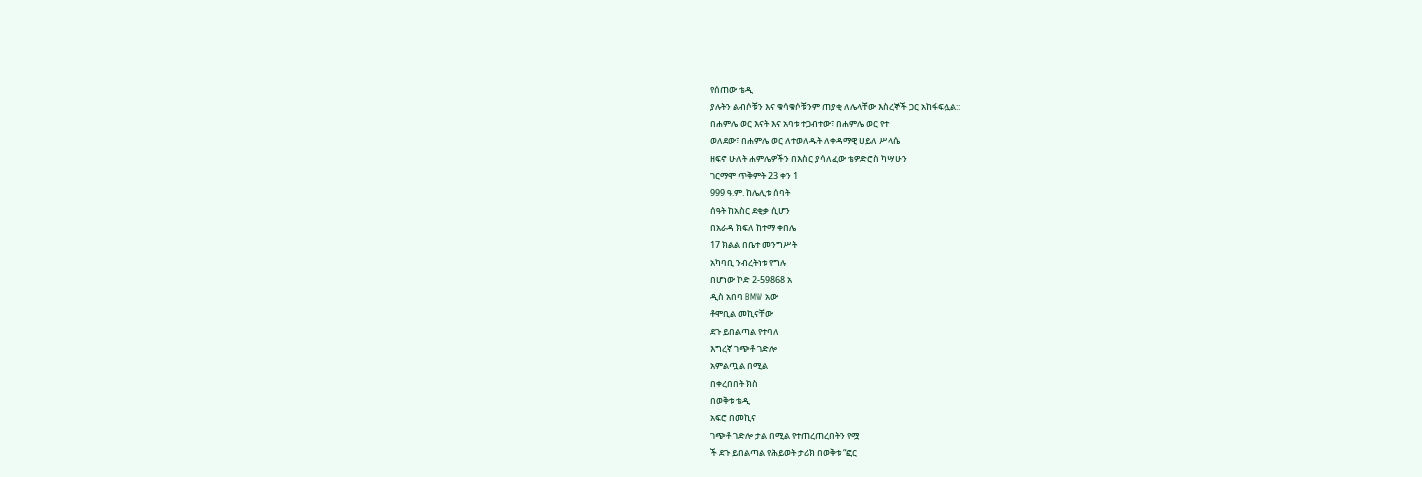የሰጠው ቴዲ
ያሉትን ልብሶቹን እና ቁሳቁሶቹንም ጠያቂ ለሌላቸው እስረኞች ጋር አከፋፍሏል::
በሐምሌ ወር እናት እና አባቱ ተጋብተው፣ በሐምሌ ወር የተ
ወለደው፣ በሐምሌ ወር ለተወለዱት ለቀዳማዊ ሀይለ ሥላሴ
ዘፍኖ ሁለት ሐምሌዎችን በእስር ያሳለፈው ቴዎድሮስ ካሣሁን
ገርማሞ ጥቅምት 23 ቀን 1
999 ዓ.ም. ከሌሊቱ ሰባት
ሰዓት ከአስር ደቂቃ ሲሆን
በአራዳ ክፍለ ከተማ ቀበሌ
17 ክልል በቤተ መንግሥት
አካባቢ ንብረትነቱ የግሉ
በሆነው ኮድ 2-59868 አ
ዲስ አበባ BMW አው
ቶሞቢል መኪናቸው
ደጉ ይበልጣል የተባለ
እግረኛ ገጭቶ ገድሎ
አምልጧል በሚል
በቀረበበት ክስ
በወቅቱ ቴዲ
አፍሮ በመኪና
ገጭቶ ገድሎ ታል በሚል የተጠረጠረበትን የሟ
ች ደጉ ይበልጣል የሕይወት ታሪክ በወቅቱ “ፎር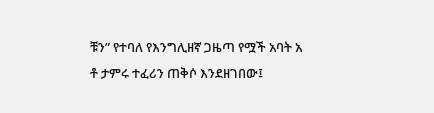ቹን” የተባለ የእንግሊዘኛ ጋዜጣ የሟች አባት አ
ቶ ታምሩ ተፈሪን ጠቅሶ እንደዘገበው፤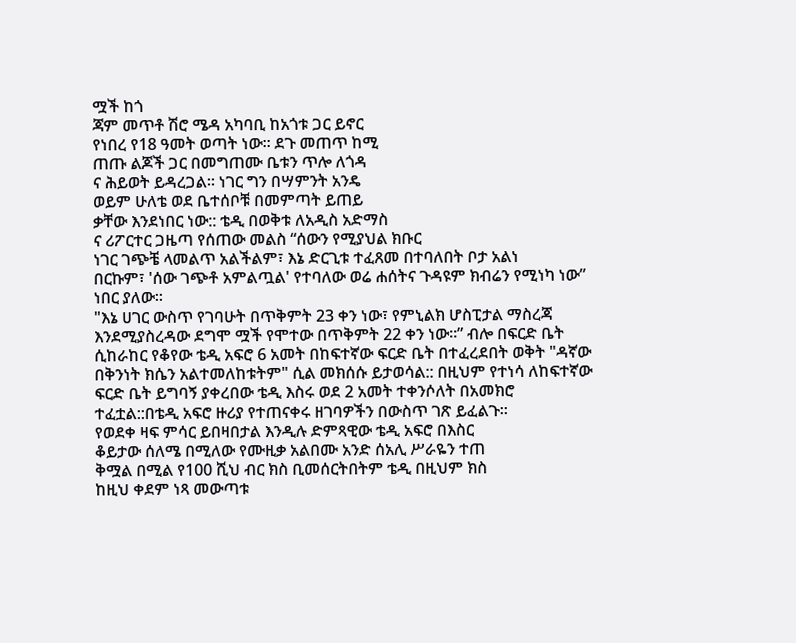ሟች ከጎ
ጃም መጥቶ ሽሮ ሜዳ አካባቢ ከአጎቱ ጋር ይኖር
የነበረ የ18 ዓመት ወጣት ነው። ደጉ መጠጥ ከሚ
ጠጡ ልጆች ጋር በመግጠሙ ቤቱን ጥሎ ለጎዳ
ና ሕይወት ይዳረጋል። ነገር ግን በሣምንት አንዴ
ወይም ሁለቴ ወደ ቤተሰቦቹ በመምጣት ይጠይ
ቃቸው እንደነበር ነው:: ቴዲ በወቅቱ ለአዲስ አድማስ
ና ሪፖርተር ጋዜጣ የሰጠው መልስ “ሰውን የሚያህል ክቡር
ነገር ገጭቼ ላመልጥ አልችልም፣ እኔ ድርጊቱ ተፈጸመ በተባለበት ቦታ አልነ
በርኩም፣ 'ሰው ገጭቶ አምልጧል' የተባለው ወሬ ሐሰትና ጉዳዩም ክብሬን የሚነካ ነው” ነበር ያለው።
"እኔ ሀገር ውስጥ የገባሁት በጥቅምት 23 ቀን ነው፣ የምኒልክ ሆስፒታል ማስረጃ እንደሚያስረዳው ደግሞ ሟች የሞተው በጥቅምት 22 ቀን ነው።” ብሎ በፍርድ ቤት ሲከራከር የቆየው ቴዲ አፍሮ 6 አመት በከፍተኛው ፍርድ ቤት በተፈረደበት ወቅት "ዳኛው በቅንነት ክሴን አልተመለከቱትም" ሲል መክሰሱ ይታወሳል:: በዚህም የተነሳ ለከፍተኛው ፍርድ ቤት ይግባኝ ያቀረበው ቴዲ እስሩ ወደ 2 አመት ተቀንሶለት በአመክሮ ተፈቷል::በቴዲ አፍሮ ዙሪያ የተጠናቀሩ ዘገባዎችን በውስጥ ገጽ ይፈልጉ።
የወደቀ ዛፍ ምሳር ይበዛበታል እንዲሉ ድምጻዊው ቴዲ አፍሮ በእስር
ቆይታው ሰለሜ በሚለው የሙዚቃ አልበሙ አንድ ሰአሊ ሥራዬን ተጠ
ቅሟል በሚል የ100 ሺህ ብር ክስ ቢመሰርትበትም ቴዲ በዚህም ክስ
ከዚህ ቀደም ነጻ መውጣቱ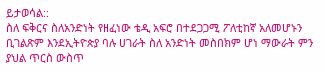ይታወሳል::
ስለ ፍቅርና ስለአንድነት የዘፈነው ቴዲ አፍሮ በተደጋጋሚ ፖለቲከኛ አለመሆኑን ቢገልጽም እንደኢትዮጵያ ባሉ ሀገራት ስለ አንድነት መስበክም ሆነ ማውራት ምን ያህል ጥርስ ውስጥ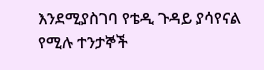እንደሚያስገባ የቴዲ ጉዳይ ያሳየናል የሚሉ ተንታኞች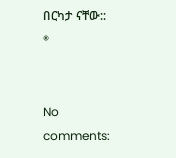በርካታ ናቸው:: ®


No comments: